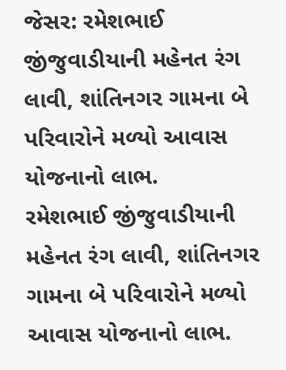જેસર: રમેશભાઈ જીંજુવાડીયાની મહેનત રંગ લાવી, શાંતિનગર ગામના બે પરિવારોને મળ્યો આવાસ યોજનાનો લાભ.
રમેશભાઈ જીંજુવાડીયાની મહેનત રંગ લાવી, શાંતિનગર ગામના બે પરિવારોને મળ્યો આવાસ યોજનાનો લાભ.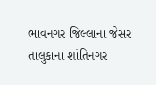ભાવનગર જિલ્લાના જેસર તાલુકાના શાંતિનગર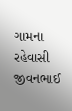ગામના રહેવાસી જીવનભાઈ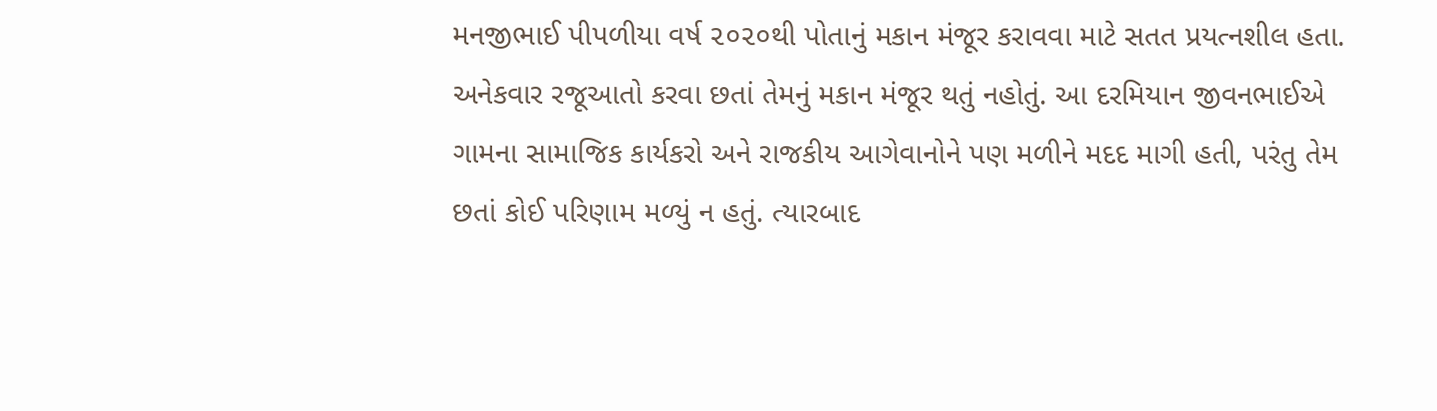મનજીભાઈ પીપળીયા વર્ષ ૨૦૨૦થી પોતાનું મકાન મંજૂર કરાવવા માટે સતત પ્રયત્નશીલ હતા. અનેકવાર રજૂઆતો કરવા છતાં તેમનું મકાન મંજૂર થતું નહોતું. આ દરમિયાન જીવનભાઈએ ગામના સામાજિક કાર્યકરો અને રાજકીય આગેવાનોને પણ મળીને મદદ માગી હતી, પરંતુ તેમ છતાં કોઈ પરિણામ મળ્યું ન હતું. ત્યારબાદ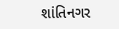શાંતિનગર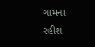ગામના રહીશ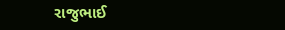રાજુભાઈ